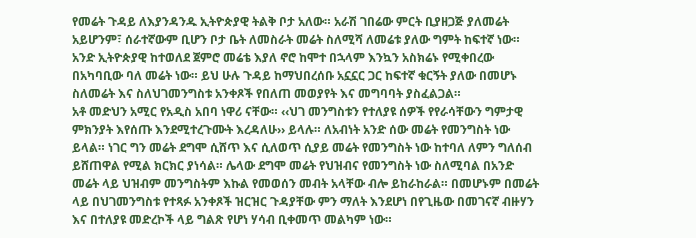የመሬት ጉዳይ ለእያንዳንዱ ኢትዮጵያዊ ትልቅ ቦታ አለው። አራሽ ገበሬው ምርት ቢያዘጋጅ ያለመሬት አይሆንም፣ ሰራተኛውም ቢሆን ቦታ ቤት ለመስራት መሬት ስለሚሻ ለመሬቱ ያለው ግምት ከፍተኛ ነው። አንድ ኢትዮጵያዊ ከተወለደ ጀምሮ መሬቴ እያለ ኖሮ ከሞተ በኋላም እንኳን አስክሬኑ የሚቀበረው በአካባቢው ባለ መሬት ነው። ይህ ሁሉ ጉዳይ ከማህበረሰቡ አኗኗር ጋር ከፍተኛ ቁርኝት ያለው በመሆኑ ስለመሬት እና ስለህገመንግስቱ አንቀጾች የበለጠ መወያየት እና መግባባት ያስፈልጋል።
አቶ መድህን አሚር የአዲስ አበባ ነዋሪ ናቸው። ‹‹ህገ መንግስቱን የተለያዩ ሰዎች የየራሳቸውን ግምታዊ ምክንያት እየሰጡ እንደሚተረጉሙት እረዳለሁ›› ይላሉ። ለአብነት አንድ ሰው መሬት የመንግስት ነው ይላል። ነገር ግን መሬት ደግሞ ሲሸጥ እና ሲለወጥ ሲያይ መሬት የመንግስት ነው ከተባለ ለምን ግለሰብ ይሸጠዋል የሚል ክርክር ያነሳል። ሌላው ደግሞ መሬት የህዝብና የመንግስት ነው ስለሚባል በአንድ መሬት ላይ ህዝብም መንግስትም እኩል የመወሰን መብት አላቸው ብሎ ይከራከራል። በመሆኑም በመሬት ላይ በህገመንግስቱ የተጻፉ አንቀጾች ዝርዝር ጉዳያቸው ምን ማለት እንደሆነ በየጊዜው በመገናኛ ብዙሃን እና በተለያዩ መድረኮች ላይ ግልጽ የሆነ ሃሳብ ቢቀመጥ መልካም ነው።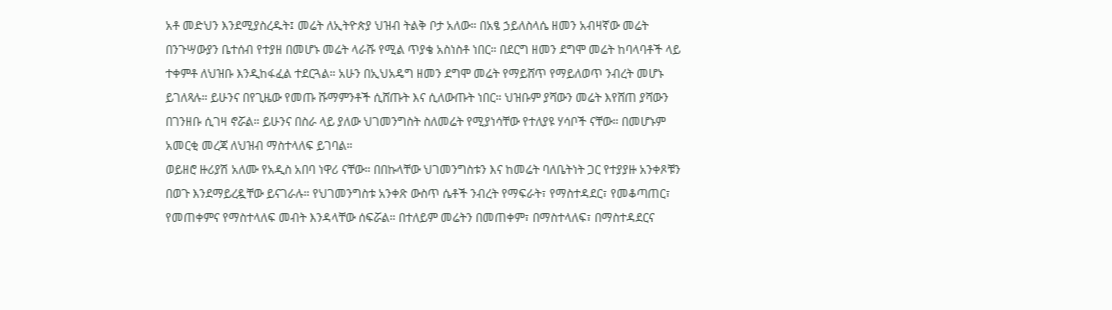አቶ መድህን እንደሚያስረዱት፤ መሬት ለኢትዮጵያ ህዝብ ትልቅ ቦታ አለው። በአፄ ኃይለስላሴ ዘመን አብዛኛው መሬት በንጉሣውያን ቤተሰብ የተያዘ በመሆኑ መሬት ላራሹ የሚል ጥያቄ አስነስቶ ነበር። በደርግ ዘመን ደግሞ መሬት ከባላባቶች ላይ ተቀምቶ ለህዝቡ እንዲከፋፈል ተደርጓል። አሁን በኢህአዴግ ዘመን ደግሞ መሬት የማይሸጥ የማይለወጥ ንብረት መሆኑ ይገለጻሉ። ይሁንና በየጊዜው የመጡ ሹማምንቶች ሲሸጡት እና ሲለውጡት ነበር። ህዝቡም ያሻውን መሬት እየሸጠ ያሻውን በገንዘቡ ሲገዛ ኖሯል። ይሁንና በስራ ላይ ያለው ህገመንግስት ስለመሬት የሚያነሳቸው የተለያዩ ሃሳቦች ናቸው። በመሆኑም አመርቂ መረጃ ለህዝብ ማስተላለፍ ይገባል።
ወይዘሮ ዙሪያሽ አለሙ የአዲስ አበባ ነዋሪ ናቸው። በበኩላቸው ህገመንግስቱን እና ከመሬት ባለቤትነት ጋር የተያያዙ አንቀጾቹን በወጉ እንደማይረዷቸው ይናገራሉ። የህገመንግስቱ አንቀጽ ውስጥ ሴቶች ንብረት የማፍራት፣ የማስተዳደር፣ የመቆጣጠር፣ የመጠቀምና የማስተላለፍ መብት እንዳላቸው ሰፍሯል። በተለይም መሬትን በመጠቀም፣ በማስተላለፍ፣ በማስተዳደርና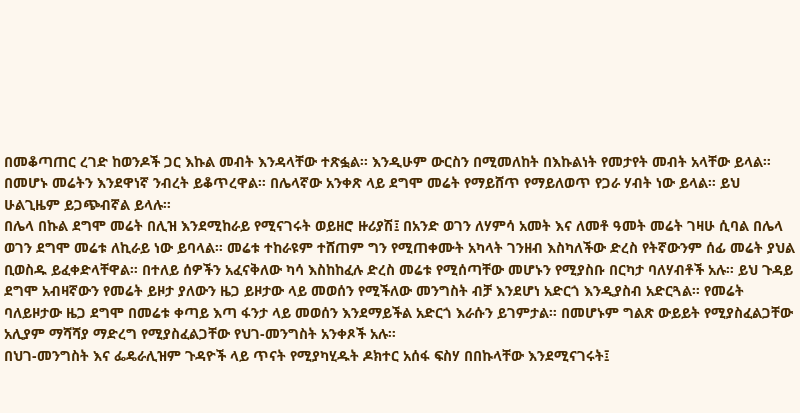በመቆጣጠር ረገድ ከወንዶች ጋር እኩል መብት እንዳላቸው ተጽፏል፡፡ እንዲሁም ውርስን በሚመለከት በእኩልነት የመታየት መብት አላቸው ይላል። በመሆኑ መሬትን እንደዋነኛ ንብረት ይቆጥረዋል። በሌላኛው አንቀጽ ላይ ደግሞ መሬት የማይሸጥ የማይለወጥ የጋራ ሃብት ነው ይላል። ይህ ሁልጊዜም ይጋጭብኛል ይላሉ።
በሌላ በኩል ደግሞ መሬት በሊዝ እንደሚከራይ የሚናገሩት ወይዘሮ ዙሪያሽ፤ በአንድ ወገን ለሃምሳ አመት እና ለመቶ ዓመት መሬት ገዛሁ ሲባል በሌላ ወገን ደግሞ መሬቱ ለኪራይ ነው ይባላል። መሬቱ ተከራዩም ተሸጠም ግን የሚጠቀሙት አካላት ገንዘብ እስካለችው ድረስ የትኛውንም ሰፊ መሬት ያህል ቢወስዱ ይፈቀድላቸዋል። በተለይ ሰዎችን አፈናቅለው ካሳ እስከከፈሉ ድረስ መሬቱ የሚሰጣቸው መሆኑን የሚያስቡ በርካታ ባለሃብቶች አሉ። ይህ ጉዳይ ደግሞ አብዛኛውን የመሬት ይዞታ ያለውን ዜጋ ይዞታው ላይ መወሰን የሚችለው መንግስት ብቻ እንደሆነ አድርጎ እንዲያስብ አድርጓል። የመሬት ባለይዞታው ዜጋ ደግሞ በመሬቱ ቀጣይ እጣ ፋንታ ላይ መወሰን እንደማይችል አድርጎ እራሱን ይገምታል። በመሆኑም ግልጽ ውይይት የሚያስፈልጋቸው አሊያም ማሻሻያ ማድረግ የሚያስፈልጋቸው የህገ-መንግስት አንቀጾች አሉ።
በህገ-መንግስት እና ፌዴራሊዝም ጉዳዮች ላይ ጥናት የሚያካሂዱት ዶክተር አሰፋ ፍስሃ በበኩላቸው እንደሚናገሩት፤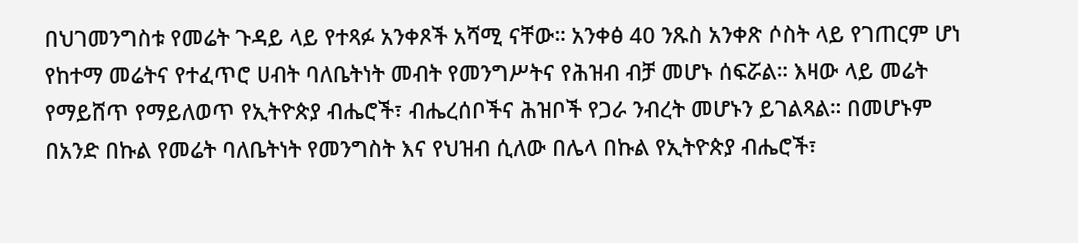በህገመንግስቱ የመሬት ጉዳይ ላይ የተጻፉ አንቀጾች አሻሚ ናቸው። አንቀፅ 40 ንጹስ አንቀጽ ሶስት ላይ የገጠርም ሆነ የከተማ መሬትና የተፈጥሮ ሀብት ባለቤትነት መብት የመንግሥትና የሕዝብ ብቻ መሆኑ ሰፍሯል። እዛው ላይ መሬት የማይሸጥ የማይለወጥ የኢትዮጵያ ብሔሮች፣ ብሔረሰቦችና ሕዝቦች የጋራ ንብረት መሆኑን ይገልጻል። በመሆኑም በአንድ በኩል የመሬት ባለቤትነት የመንግስት እና የህዝብ ሲለው በሌላ በኩል የኢትዮጵያ ብሔሮች፣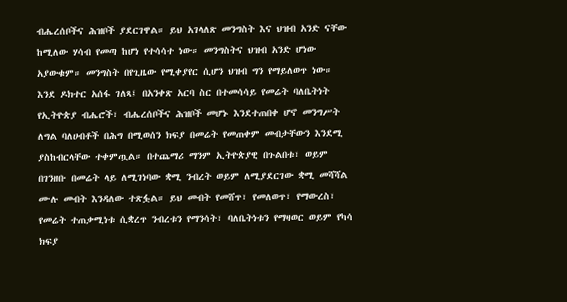ብሔረሰቦችና ሕዝቦች ያደርገዋል። ይህ አገላለጽ መንግስት እና ህዝብ አንድ ናቸው ከሚለው ሃሳብ የመጣ ከሆነ የተሳሳተ ነው። መንግስትና ህዝብ አንድ ሆነው አያውቁም። መንግስት በየጊዜው የሚቀያየር ሲሆን ህዝብ ግን የማይለወጥ ነው።
እንደ ዶክተር አሰፋ ገለጻ፤ በአንቀጽ አርባ ስር በተመሳሳይ የመሬት ባለቤትነት የኢትዮጵያ ብሔሮች፣ ብሔረሰቦችና ሕዝቦች መሆኑ እንደተጠበቀ ሆኖ መንግሥት ለግል ባለሀብቶች በሕግ በሚወሰን ክፍያ በመሬት የመጠቀም መብታቸውን እንደሚ ያስከብርላቸው ተቀምጧል። በተጨማሪ ማንም ኢትዮጵያዊ በጉልበቱ፣ ወይም በገንዘቡ በመሬት ላይ ለሚገነባው ቋሚ ንብረት ወይም ለሚያደርገው ቋሚ መሻሻል ሙሉ መብት እንዳለው ተጽፏል። ይህ መብት የመሸጥ፣ የመለወጥ፣ የማውረስ፣ የመሬት ተጠቃሚነቱ ሲቋረጥ ንብረቱን የማንሳት፣ ባለቤትነቱን የማዛወር ወይም የካሳ ክፍያ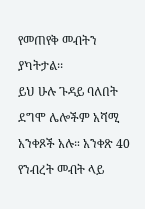የመጠየቅ መብትን ያካትታል፡፡
ይህ ሁሉ ጉዳይ ባለበት ደግሞ ሌሎችም አሻሚ አንቀጾች አሉ። አንቀጽ 40 የንብረት መብት ላይ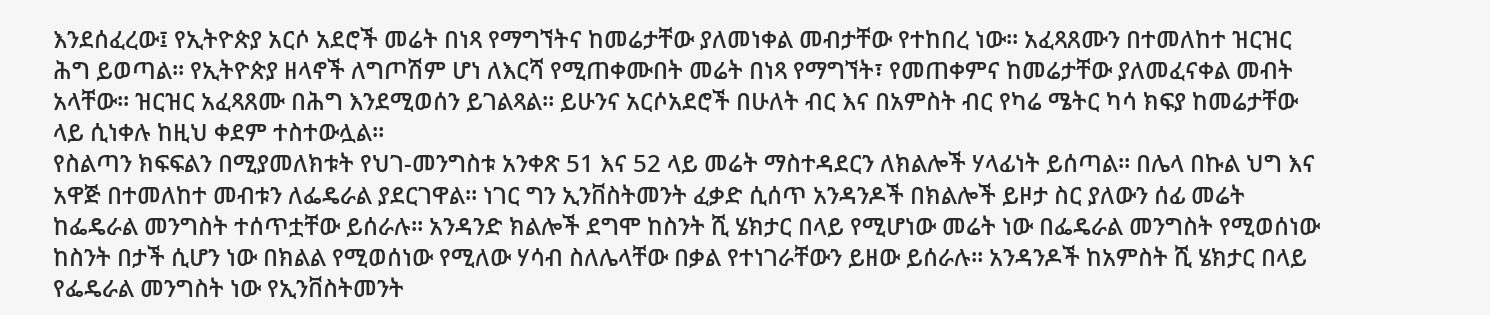እንደሰፈረው፤ የኢትዮጵያ አርሶ አደሮች መሬት በነጻ የማግኘትና ከመሬታቸው ያለመነቀል መብታቸው የተከበረ ነው፡፡ አፈጻጸሙን በተመለከተ ዝርዝር ሕግ ይወጣል፡፡ የኢትዮጵያ ዘላኖች ለግጦሽም ሆነ ለእርሻ የሚጠቀሙበት መሬት በነጻ የማግኘት፣ የመጠቀምና ከመሬታቸው ያለመፈናቀል መብት አላቸው፡፡ ዝርዝር አፈጻጸሙ በሕግ እንደሚወሰን ይገልጻል። ይሁንና አርሶአደሮች በሁለት ብር እና በአምስት ብር የካሬ ሜትር ካሳ ክፍያ ከመሬታቸው ላይ ሲነቀሉ ከዚህ ቀደም ተስተውሏል።
የስልጣን ክፍፍልን በሚያመለክቱት የህገ-መንግስቱ አንቀጽ 51 እና 52 ላይ መሬት ማስተዳደርን ለክልሎች ሃላፊነት ይሰጣል። በሌላ በኩል ህግ እና አዋጅ በተመለከተ መብቱን ለፌዴራል ያደርገዋል። ነገር ግን ኢንቨስትመንት ፈቃድ ሲሰጥ አንዳንዶች በክልሎች ይዞታ ስር ያለውን ሰፊ መሬት ከፌዴራል መንግስት ተሰጥቷቸው ይሰራሉ። አንዳንድ ክልሎች ደግሞ ከስንት ሺ ሄክታር በላይ የሚሆነው መሬት ነው በፌዴራል መንግስት የሚወሰነው ከስንት በታች ሲሆን ነው በክልል የሚወሰነው የሚለው ሃሳብ ስለሌላቸው በቃል የተነገራቸውን ይዘው ይሰራሉ። አንዳንዶች ከአምስት ሺ ሄክታር በላይ የፌዴራል መንግስት ነው የኢንቨስትመንት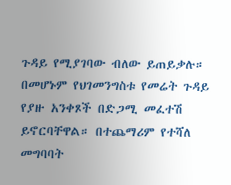ጉዳይ የሚያገባው ብለው ይጠይቃሉ። በመሆኑም የህገመንግስቱ የመሬት ጉዳይ የያዙ አንቀጾች በድጋሚ መፈተሽ ይኖርባቸዋል። በተጨማሪም የተሻለ መግባባት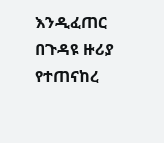እንዲፈጠር በጉዳዩ ዙሪያ የተጠናከረ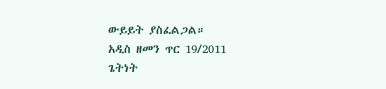ውይይት ያስፈልጋል።
አዲስ ዘመን ጥር 19/2011
ጌትነት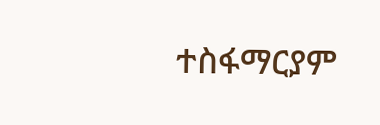ተስፋማርያም